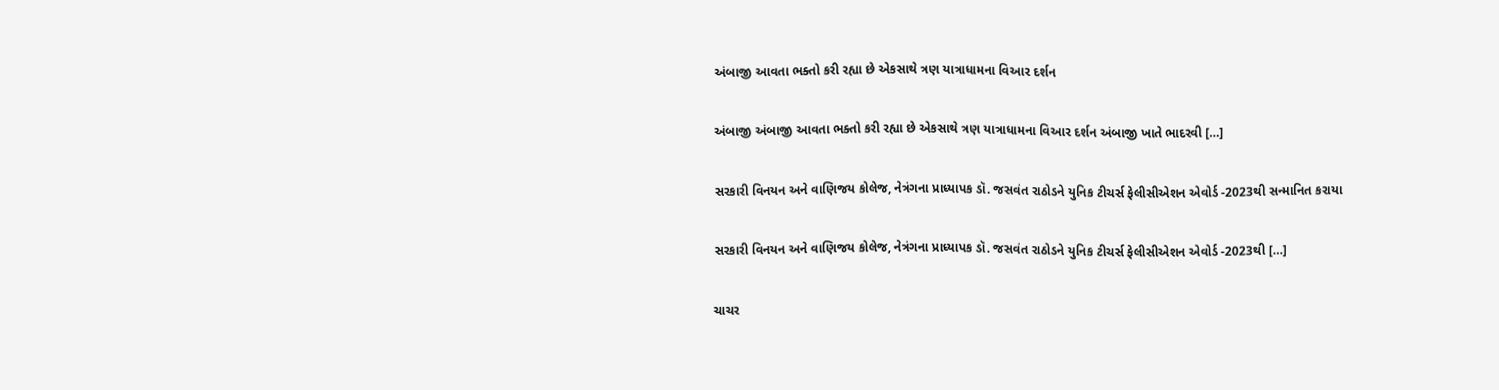અંબાજી આવતા ભક્તો કરી રહ્યા છે એકસાથે ત્રણ યાત્રાધામના વિઆર દર્શન

અંબાજી અંબાજી આવતા ભક્તો કરી રહ્યા છે એકસાથે ત્રણ યાત્રાધામના વિઆર દર્શન અંબાજી ખાતે ભાદરવી […]

સરકારી વિનયન અને વાણિજય કોલેજ, નેત્રંગના પ્રાધ્યાપક ડૉ. જસવંત રાઠોડને યુનિક ટીચર્સ ફેલીસીએશન એવોર્ડ -2023થી સન્માનિત કરાયા

સરકારી વિનયન અને વાણિજય કોલેજ, નેત્રંગના પ્રાધ્યાપક ડૉ. જસવંત રાઠોડને યુનિક ટીચર્સ ફેલીસીએશન એવોર્ડ -2023થી […]

ચાચર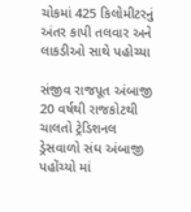ચોકમાં 425 કિલોમીટરનું અંતર કાપી તલવાર અને લાકડીઓ સાથે પહોચ્યા

સંજીવ રાજપૂત અંબાજી 20 વર્ષથી રાજકોટથી ચાલતો ટ્રેડિશનલ ડ્રેસવાળો સંઘ અંબાજી પહોંચ્યો માં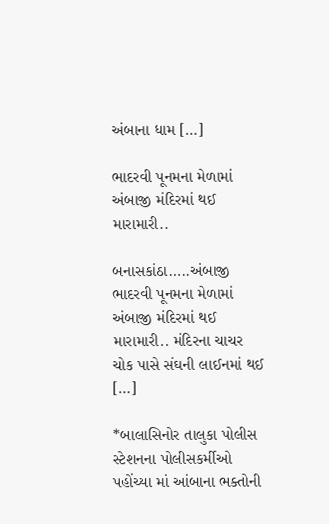અંબાના ધામ […]

ભાદરવી પૂનમના મેળામાં અંબાજી મંદિરમાં થઈ મારામારી..

બનાસકાંઠા…..અંબાજી ભાદરવી પૂનમના મેળામાં અંબાજી મંદિરમાં થઈ મારામારી.. મંદિરના ચાચર ચોક પાસે સંઘની લાઈનમાં થઈ […]

*બાલાસિનોર તાલુકા પોલીસ સ્ટેશનના પોલીસકર્મીઓ પહોંચ્યા માં આંબાના ભક્તોની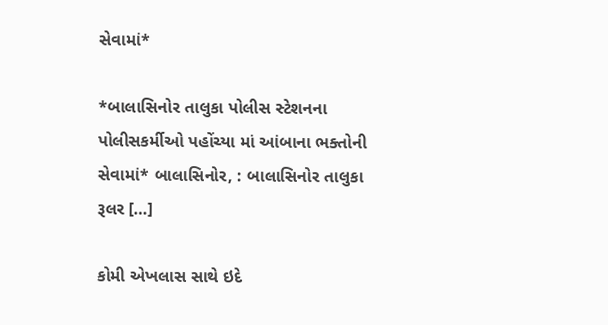સેવામાં*

*બાલાસિનોર તાલુકા પોલીસ સ્ટેશનના પોલીસકર્મીઓ પહોંચ્યા માં આંબાના ભક્તોની સેવામાં* બાલાસિનોર, : બાલાસિનોર તાલુકા રૂલર […]

કોમી એખલાસ સાથે ઇદે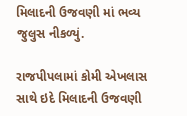મિલાદની ઉજવણી માં ભવ્ય જુલુસ નીકળ્યું.

રાજપીપલામાં કોમી એખલાસ સાથે ઇદે મિલાદની ઉજવણી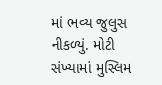માં ભવ્ય જુલુસ નીકળ્યું. મોટી સંખ્યામાં મુસ્લિમ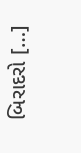બિરાદરો […]